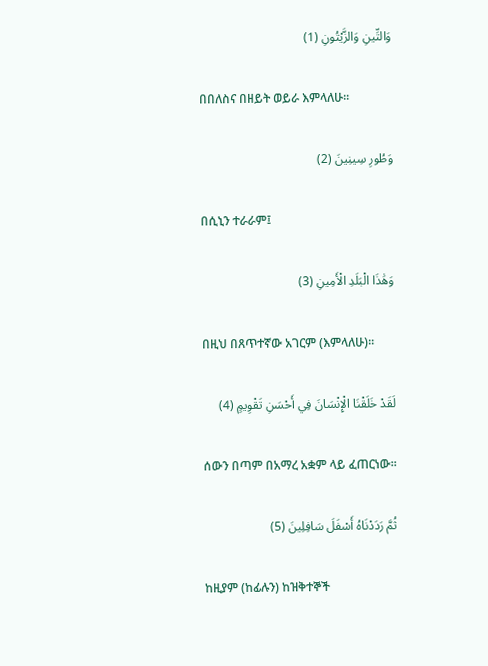وَالتِّينِ وَالزَّيْتُونِ (1)

በበለስና በዘይት ወይራ እምላለሁ፡፡

وَطُورِ سِينِينَ (2)

በሲኒን ተራራም፤

وَهَٰذَا الْبَلَدِ الْأَمِينِ (3)

በዚህ በጸጥተኛው አገርም (እምላለሁ)፡፡

لَقَدْ خَلَقْنَا الْإِنْسَانَ فِي أَحْسَنِ تَقْوِيمٍ (4)

ሰውን በጣም በአማረ አቋም ላይ ፈጠርነው፡፡

ثُمَّ رَدَدْنَاهُ أَسْفَلَ سَافِلِينَ (5)

ከዚያም (ከፊሉን) ከዝቅተኞች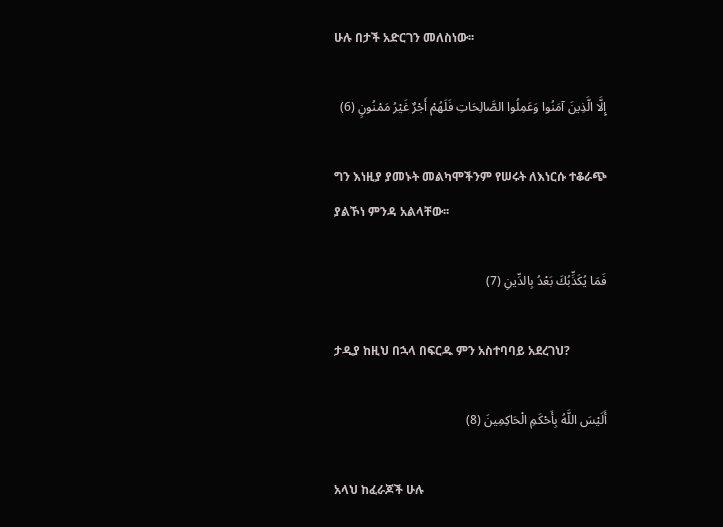ሁሉ በታች አድርገን መለስነው፡፡

إِلَّا الَّذِينَ آمَنُوا وَعَمِلُوا الصَّالِحَاتِ فَلَهُمْ أَجْرٌ غَيْرُ مَمْنُونٍ (6)

ግን እነዚያ ያመኑት መልካሞችንም የሠሩት ለእነርሱ ተቆራጭ ያልኾነ ምንዳ አልላቸው፡፡

فَمَا يُكَذِّبُكَ بَعْدُ بِالدِّينِ (7)

ታዲያ ከዚህ በኋላ በፍርዱ ምን አስተባባይ አደረገህ?

أَلَيْسَ اللَّهُ بِأَحْكَمِ الْحَاكِمِينَ (8)

አላህ ከፈራጆች ሁሉ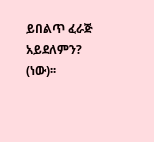ይበልጥ ፈራጅ አይደለምን? (ነው)፡፡